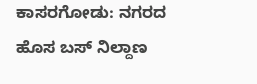ಕಾಸರಗೋಡು: ನಗರದ ಹೊಸ ಬಸ್ ನಿಲ್ದಾಣ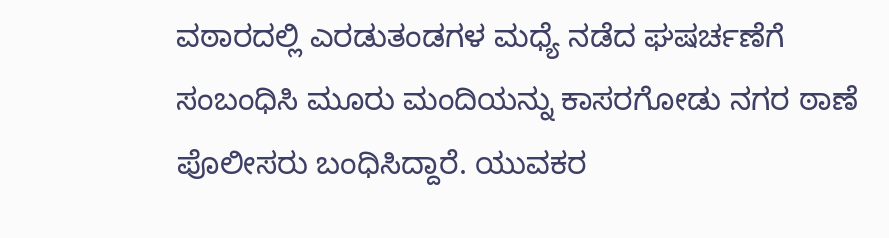ವಠಾರದಲ್ಲಿ ಎರಡುತಂಡಗಳ ಮಧ್ಯೆ ನಡೆದ ಘಷರ್ಚಣೆಗೆ ಸಂಬಂಧಿಸಿ ಮೂರು ಮಂದಿಯನ್ನು ಕಾಸರಗೋಡು ನಗರ ಠಾಣೆ ಪೊಲೀಸರು ಬಂಧಿಸಿದ್ದಾರೆ. ಯುವಕರ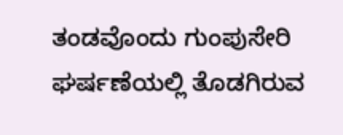ತಂಡವೊಂದು ಗುಂಪುಸೇರಿ ಘರ್ಷಣೆಯಲ್ಲಿ ತೊಡಗಿರುವ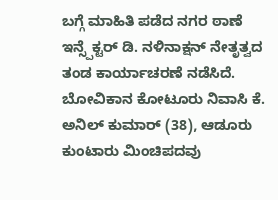ಬಗ್ಗೆ ಮಾಹಿತಿ ಪಡೆದ ನಗರ ಠಾಣೆ ಇನ್ಸ್ಪೆಕ್ಟರ್ ಡಿ. ನಳಿನಾಕ್ಷನ್ ನೇತೃತ್ವದ ತಂಡ ಕಾರ್ಯಾಚರಣೆ ನಡೆಸಿದೆ.
ಬೋವಿಕಾನ ಕೋಟೂರು ನಿವಾಸಿ ಕೆ. ಅನಿಲ್ ಕುಮಾರ್ (38), ಆಡೂರು ಕುಂಟಾರು ಮಿಂಚಿಪದವು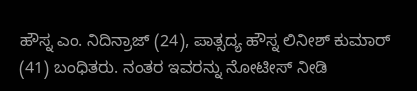ಹೌಸ್ನ ಎಂ. ನಿದಿನ್ರಾಜ್ (24), ಪಾತ್ಸದ್ಯ ಹೌಸ್ನ ಲಿನೀಶ್ ಕುಮಾರ್ (41) ಬಂಧಿತರು. ನಂತರ ಇವರನ್ನು ನೋಟೀಸ್ ನೀಡಿ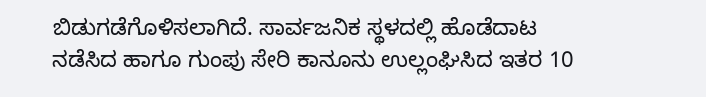ಬಿಡುಗಡೆಗೊಳಿಸಲಾಗಿದೆ. ಸಾರ್ವಜನಿಕ ಸ್ಥಳದಲ್ಲಿ ಹೊಡೆದಾಟ ನಡೆಸಿದ ಹಾಗೂ ಗುಂಪು ಸೇರಿ ಕಾನೂನು ಉಲ್ಲಂಘಿಸಿದ ಇತರ 10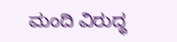ಮಂದಿ ವಿರುದ್ಧ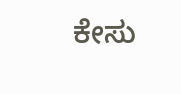ಕೇಸು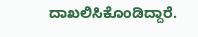ದಾಖಲಿಸಿಕೊಂಡಿದ್ದಾರೆ.